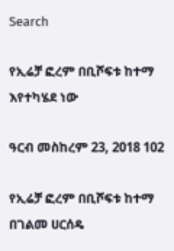Search

የኢሬቻ ፎረም በቢሾፍቱ ከተማ እየተካሄደ ነው

ዓርብ መስከረም 23, 2018 102

የኢሬቻ ፎረም በቢሾፍቱ ከተማ በገልመ ሀርሰዴ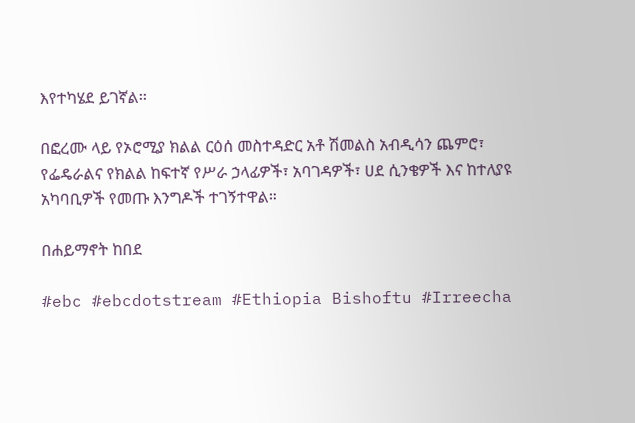እየተካሄደ ይገኛል፡፡

በፎረሙ ላይ የኦሮሚያ ክልል ርዕሰ መስተዳድር አቶ ሽመልስ አብዲሳን ጨምሮ፣ የፌዴራልና የክልል ከፍተኛ የሥራ ኃላፊዎች፣ አባገዳዎች፣ ሀደ ሲንቄዎች እና ከተለያዩ አካባቢዎች የመጡ እንግዶች ተገኝተዋል።

በሐይማኖት ከበደ

#ebc #ebcdotstream #Ethiopia Bishoftu #Irreecha